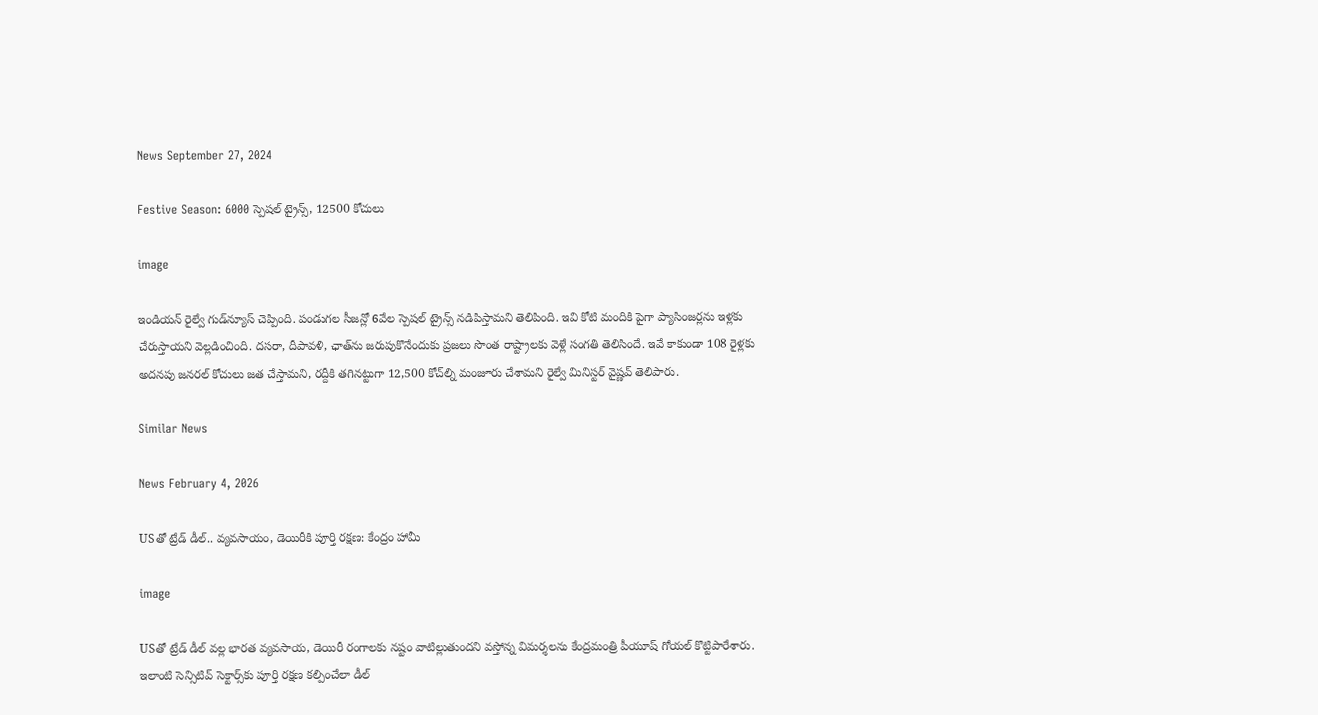News September 27, 2024

Festive Season: 6000 స్పెషల్ ట్రైన్స్, 12500 కోచులు

image

ఇండియన్ రైల్వే గుడ్‌న్యూస్ చెప్పింది. పండుగల సీజన్లో 6వేల స్పెషల్ ట్రైన్స్ నడిపిస్తామని తెలిపింది. ఇవి కోటి మందికి పైగా ప్యాసింజర్లను ఇళ్లకు చేరుస్తాయని వెల్లడించింది. దసరా, దీపావళి, ఛాత్‌ను జరుపుకొనేందుకు ప్రజలు సొంత రాష్ట్రాలకు వెళ్లే సంగతి తెలిసిందే. ఇవే కాకుండా 108 రైళ్లకు అదనపు జనరల్ కోచులు జత చేస్తామని, రద్దీకి తగినట్టుగా 12,500 కోచ్‌ల్ని మంజూరు చేశామని రైల్వే మినిస్టర్ వైష్ణవ్ తెలిపారు.

Similar News

News February 4, 2026

USతో ట్రేడ్ డీల్.. వ్యవసాయం, డెయిరీకి పూర్తి రక్షణ: కేంద్రం హామీ

image

USతో ట్రేడ్ డీల్ వల్ల భారత వ్యవసాయ, డెయిరీ రంగాలకు నష్టం వాటిల్లుతుందని వస్తోన్న విమర్శలను కేంద్రమంత్రి పీయూష్ గోయల్ కొట్టిపారేశారు. ఇలాంటి సెన్సిటివ్ సెక్టార్స్‌కు పూర్తి రక్షణ కల్పించేలా డీల్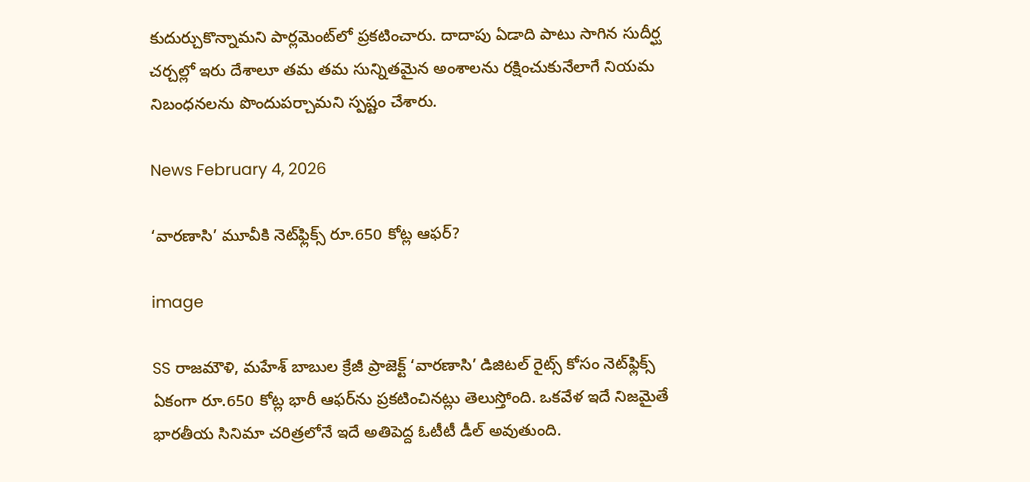కుదుర్చుకొన్నామని పార్లమెంట్‌లో ప్రకటించారు. దాదాపు ఏడాది పాటు సాగిన సుదీర్ఘ చర్చల్లో ఇరు దేశాలూ తమ తమ సున్నితమైన అంశాలను రక్షించుకునేలాగే నియమ నిబంధనలను పొందుపర్చామని స్పష్టం చేశారు.

News February 4, 2026

‘వారణాసి’ మూవీకి నెట్‌ఫ్లిక్స్ రూ.650 కోట్ల ఆఫర్?

image

SS రాజమౌళి, మహేశ్ బాబుల క్రేజీ ప్రాజెక్ట్ ‘వారణాసి’ డిజిటల్ రైట్స్ కోసం నెట్‌ఫ్లిక్స్ ఏకంగా రూ.650 కోట్ల భారీ ఆఫర్‌ను ప్రకటించినట్లు తెలుస్తోంది. ఒకవేళ ఇదే నిజమైతే భారతీయ సినిమా చరిత్రలోనే ఇదే అతిపెద్ద ఓటీటీ డీల్ అవుతుంది.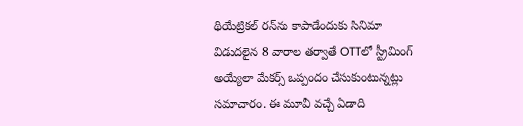థియేట్రికల్ రన్‌ను కాపాడేందుకు సినిమా విడుదలైన 8 వారాల తర్వాతే OTTలో స్ట్రీమింగ్ అయ్యేలా మేకర్స్ ఒప్పందం చేసుకుంటున్నట్లు సమాచారం. ఈ మూవీ వచ్చే ఏడాది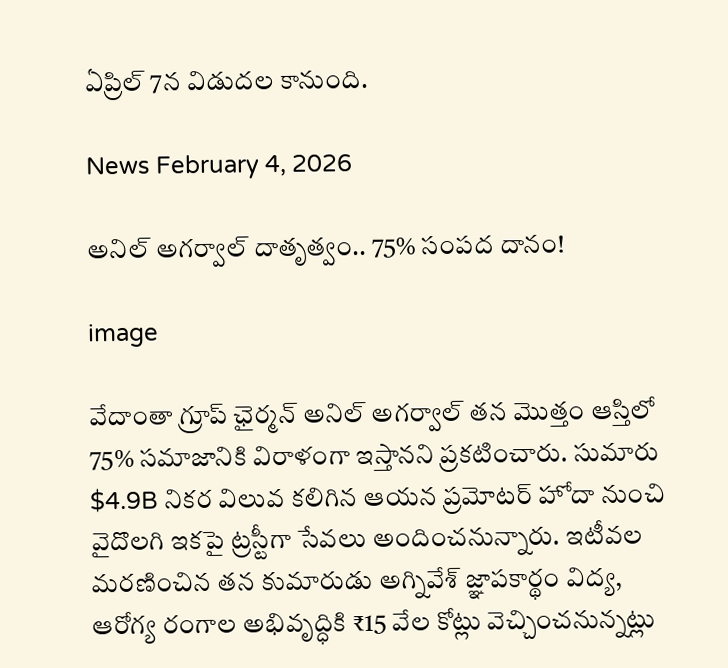ఏప్రిల్ 7న విడుదల కానుంది.

News February 4, 2026

అనిల్ అగర్వాల్ దాతృత్వం.. 75% సంపద దానం!

image

వేదాంతా గ్రూప్ ఛైర్మన్ అనిల్ అగర్వాల్ తన మొత్తం ఆస్తిలో 75% సమాజానికి విరాళంగా ఇస్తానని ప్రకటించారు. సుమారు $4.9B నికర విలువ కలిగిన ఆయన ప్రమోటర్ హోదా నుంచి వైదొలగి ఇకపై ట్రస్టీగా సేవలు అందించనున్నారు. ఇటీవల మరణించిన తన కుమారుడు అగ్నివేశ్ జ్ఞాపకార్థం విద్య, ఆరోగ్య రంగాల అభివృద్ధికి ₹15 వేల కోట్లు వెచ్చించనున్నట్లు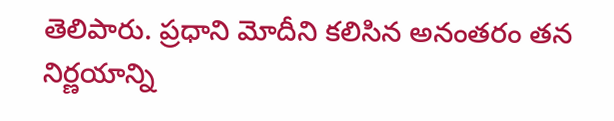తెలిపారు. ప్రధాని మోదీని కలిసిన అనంతరం తన నిర్ణయాన్ని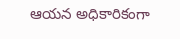ఆయన అధికారికంగా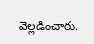వెల్లడించారు.